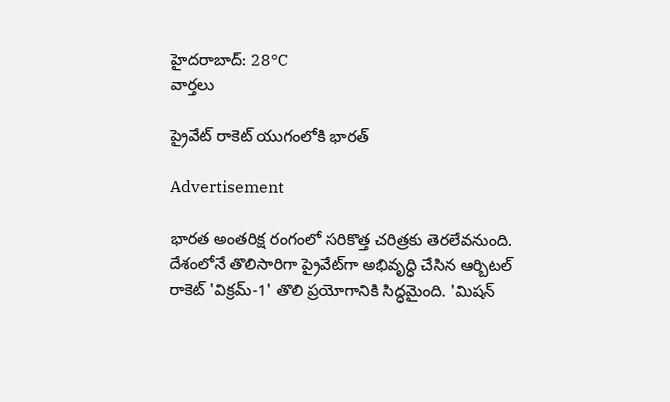హైదరాబాద్: 28°C
వార్తలు

ప్రైవేట్ రాకెట్ యుగంలోకి భారత్

Advertisement

భారత అంతరిక్ష రంగంలో సరికొత్త చరిత్రకు తెరలేవనుంది. దేశంలోనే తొలిసారిగా ప్రైవేట్‌గా అభివృద్ధి చేసిన ఆర్బిటల్‌ రాకెట్‌ 'విక్రమ్‌-1' తొలి ప్రయోగానికి సిద్ధమైంది. 'మిషన్‌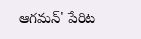ఆగమన్‌' పేరిట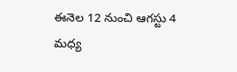ఈనెల 12 నుంచి ఆగస్టు 4 మధ్య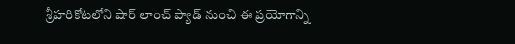శ్రీహరికోటలోని షార్‌ లాంచ్‌ ప్యాడ్‌ నుంచి ఈ ప్రయోగాన్ని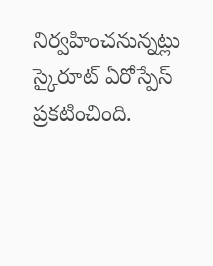నిర్వహించనున్నట్లు స్కైరూట్‌ ఏరోస్పేస్‌ ప్రకటించింది.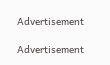Advertisement

Advertisement